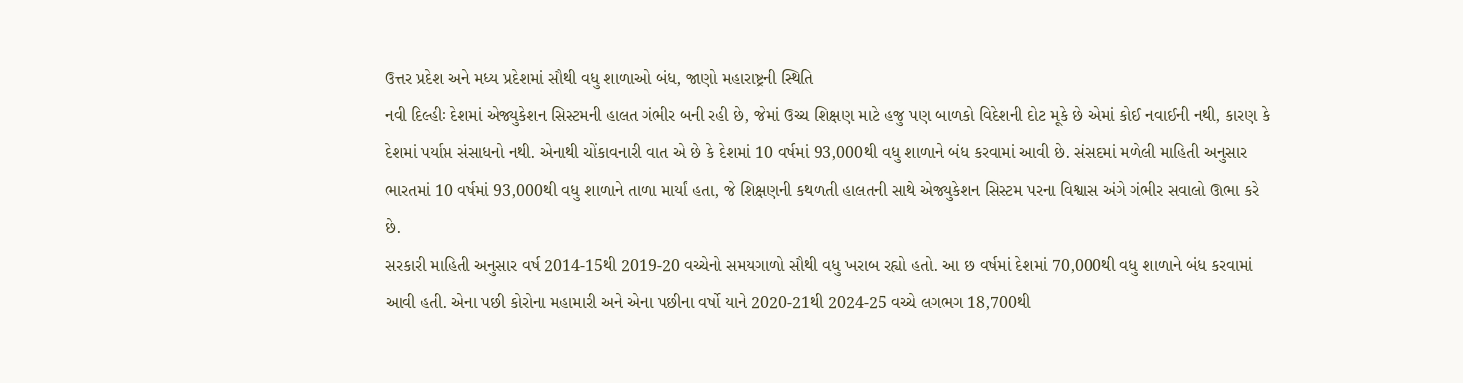ઉત્તર પ્રદેશ અને મધ્ય પ્રદેશમાં સૌથી વધુ શાળાઓ બંધ, જાણો મહારાષ્ટ્રની સ્થિતિ
નવી દિલ્હીઃ દેશમાં એજ્યુકેશન સિસ્ટમની હાલત ગંભીર બની રહી છે, જેમાં ઉચ્ચ શિક્ષણ માટે હજુ પણ બાળકો વિદેશની દોટ મૂકે છે એમાં કોઈ નવાઈની નથી, કારણ કે દેશમાં પર્યાપ્ત સંસાધનો નથી. એનાથી ચોંકાવનારી વાત એ છે કે દેશમાં 10 વર્ષમાં 93,000થી વધુ શાળાને બંધ કરવામાં આવી છે. સંસદમાં મળેલી માહિતી અનુસાર ભારતમાં 10 વર્ષમાં 93,000થી વધુ શાળાને તાળા માર્યાં હતા, જે શિક્ષણની કથળતી હાલતની સાથે એજ્યુકેશન સિસ્ટમ પરના વિશ્વાસ અંગે ગંભીર સવાલો ઊભા કરે છે.
સરકારી માહિતી અનુસાર વર્ષ 2014-15થી 2019-20 વચ્ચેનો સમયગાળો સૌથી વધુ ખરાબ રહ્યો હતો. આ છ વર્ષમાં દેશમાં 70,000થી વધુ શાળાને બંધ કરવામાં આવી હતી. એના પછી કોરોના મહામારી અને એના પછીના વર્ષો યાને 2020-21થી 2024-25 વચ્ચે લગભગ 18,700થી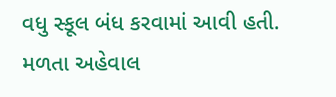વધુ સ્કૂલ બંધ કરવામાં આવી હતી. મળતા અહેવાલ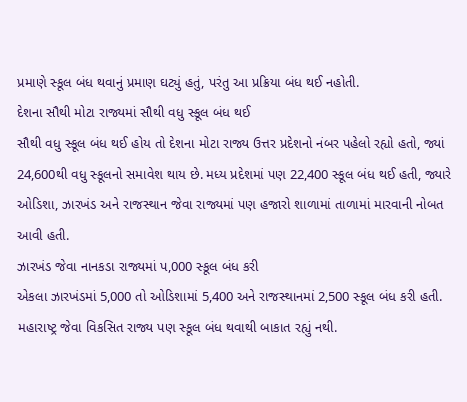પ્રમાણે સ્કૂલ બંધ થવાનું પ્રમાણ ઘટ્યું હતું, પરંતુ આ પ્રક્રિયા બંધ થઈ નહોતી.
દેશના સૌથી મોટા રાજ્યમાં સૌથી વધુ સ્કૂલ બંધ થઈ
સૌથી વધુ સ્કૂલ બંધ થઈ હોય તો દેશના મોટા રાજ્ય ઉત્તર પ્રદેશનો નંબર પહેલો રહ્યો હતો, જ્યાં 24,600થી વધુ સ્કૂલનો સમાવેશ થાય છે. મધ્ય પ્રદેશમાં પણ 22,400 સ્કૂલ બંધ થઈ હતી, જ્યારે ઓડિશા, ઝારખંડ અને રાજસ્થાન જેવા રાજ્યમાં પણ હજારો શાળામાં તાળામાં મારવાની નોબત આવી હતી.
ઝારખંડ જેવા નાનકડા રાજ્યમાં પ,000 સ્કૂલ બંધ કરી
એકલા ઝારખંડમાં 5,000 તો ઓડિશામાં 5,400 અને રાજસ્થાનમાં 2,500 સ્કૂલ બંધ કરી હતી. મહારાષ્ટ્ર જેવા વિકસિત રાજ્ય પણ સ્કૂલ બંધ થવાથી બાકાત રહ્યું નથી.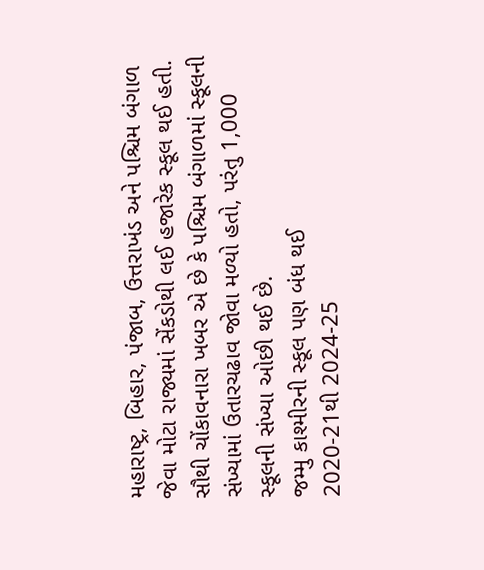મહારાષ્ટ્ર, બિહાર, પંજાબ, ઉત્તરાખંડ અને પશ્ચિમ બંગાળ જેવા મોટા રાજ્યમાં સેંકડોથી લઈ હજારેક સ્કૂલ થઈ હતી. સૌથી ચોંકાવનારા ખબર એ છે કે પશ્ચિમ બંગાળમાં સ્કૂલની સંખ્યામાં ઉતારચઢાવ જોવા મળ્યો હતો, પરંતુ 1,000 સ્કૂલની સંખ્યા ઓછી થઈ છે.
જમ્મુ કાશ્મીરની સ્કૂલ પણ બંધ થઈ
2020-21થી 2024-25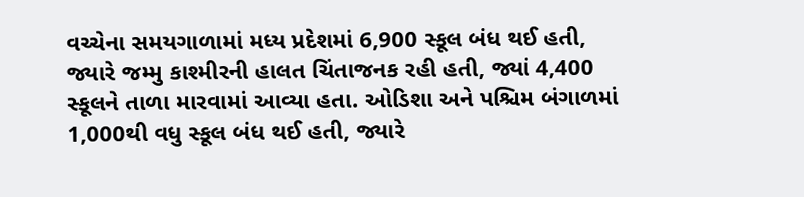વચ્ચેના સમયગાળામાં મધ્ય પ્રદેશમાં 6,900 સ્કૂલ બંધ થઈ હતી, જ્યારે જમ્મુ કાશ્મીરની હાલત ચિંતાજનક રહી હતી, જ્યાં 4,400 સ્કૂલને તાળા મારવામાં આવ્યા હતા. ઓડિશા અને પશ્ચિમ બંગાળમાં 1,000થી વધુ સ્કૂલ બંધ થઈ હતી, જ્યારે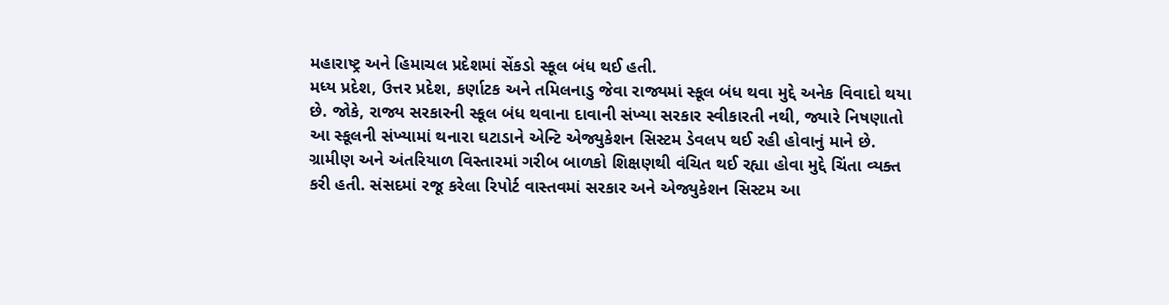મહારાષ્ટ્ર અને હિમાચલ પ્રદેશમાં સેંકડો સ્કૂલ બંધ થઈ હતી.
મધ્ય પ્રદેશ, ઉત્તર પ્રદેશ, કર્ણાટક અને તમિલનાડુ જેવા રાજ્યમાં સ્કૂલ બંધ થવા મુદ્દે અનેક વિવાદો થયા છે. જોકે, રાજ્ય સરકારની સ્કૂલ બંધ થવાના દાવાની સંખ્યા સરકાર સ્વીકારતી નથી, જ્યારે નિષણાતો આ સ્કૂલની સંખ્યામાં થનારા ઘટાડાને એન્ટિ એજ્યુકેશન સિસ્ટમ ડેવલપ થઈ રહી હોવાનું માને છે. ગ્રામીણ અને અંતરિયાળ વિસ્તારમાં ગરીબ બાળકો શિક્ષણથી વંચિત થઈ રહ્યા હોવા મુદ્દે ચિંતા વ્યક્ત કરી હતી. સંસદમાં રજૂ કરેલા રિપોર્ટ વાસ્તવમાં સરકાર અને એજ્યુકેશન સિસ્ટમ આ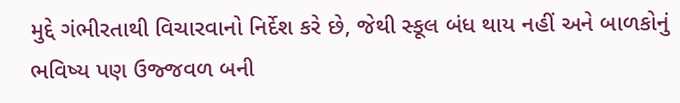મુદ્દે ગંભીરતાથી વિચારવાનો નિર્દેશ કરે છે, જેથી સ્કૂલ બંધ થાય નહીં અને બાળકોનું ભવિષ્ય પણ ઉજ્જવળ બની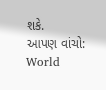શકે.
આપણ વાંચો: World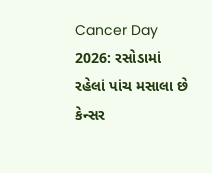Cancer Day 2026: રસોડામાં રહેલાં પાંચ મસાલા છે કેન્સર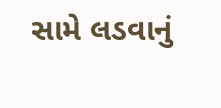સામે લડવાનું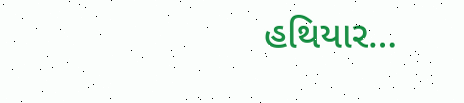હથિયાર…